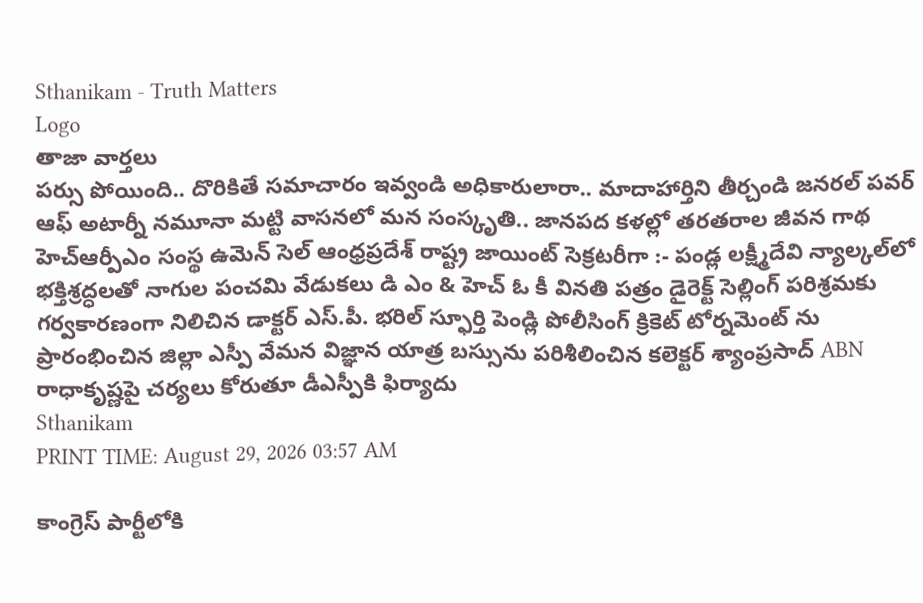Sthanikam - Truth Matters
Logo
తాజా వార్తలు
పర్సు పోయింది.. దొరికితే సమాచారం ఇవ్వండి అధికారులారా.. మాదాహార్తిని తీర్చండి జనరల్ పవర్ ఆఫ్ అటార్నీ నమూనా మట్టి వాసనలో మన సంస్కృతి.. జానపద కళల్లో తరతరాల జీవన గాథ హెచ్ఆర్పీఎం సంస్థ ఉమెన్ సెల్ ఆంధ్రప్రదేశ్ రాష్ట్ర జాయింట్ సెక్రటరీగా :- పండ్ల లక్ష్మీదేవి న్యాల్కల్‌లో భక్తిశ్రద్ధలతో నాగుల పంచమి వేడుకలు డి ఎం & హెచ్ ఓ కీ వినతి పత్రం డైరెక్ట్ సెల్లింగ్ పరిశ్రమకు గర్వకారణంగా నిలిచిన డాక్టర్ ఎస్.పీ. భరిల్ స్ఫూర్తి పెండ్లి పోలీసింగ్ క్రికెట్ టోర్నమెంట్ ను ప్రారంభించిన జిల్లా ఎస్పీ వేమన విజ్ఞాన యాత్ర బస్సును పరిశీలించిన కలెక్టర్ శ్యాంప్రసాద్ ABN రాధాకృష్ణపై చర్యలు కోరుతూ డీఎస్పీకి ఫిర్యాదు
Sthanikam
PRINT TIME: August 29, 2026 03:57 AM

కాంగ్రెస్ పార్టీలోకి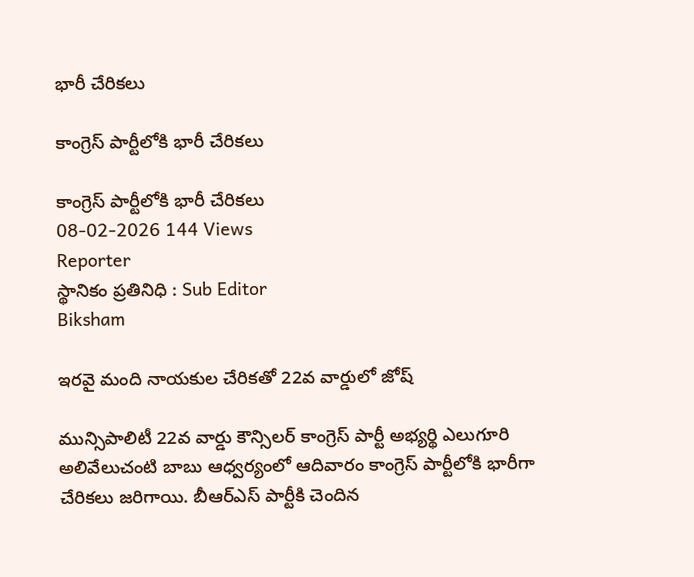భారీ చేరికలు

కాంగ్రెస్ పార్టీలోకి భారీ చేరికలు

కాంగ్రెస్ పార్టీలోకి భారీ చేరికలు
08-02-2026 144 Views
Reporter
స్థానికం ప్రతినిధి : Sub Editor
Biksham

ఇరవై మంది నాయకుల చేరికతో 22వ వార్డులో జోష్

మున్సిపాలిటీ 22వ వార్డు కౌన్సిలర్ కాంగ్రెస్ పార్టీ అభ్యర్థి ఎలుగూరి అలివేలుచంటి బాబు ఆధ్వర్యంలో ఆదివారం కాంగ్రెస్ పార్టీలోకి భారీగా చేరికలు జరిగాయి. బీఆర్ఎస్ పార్టీకి చెందిన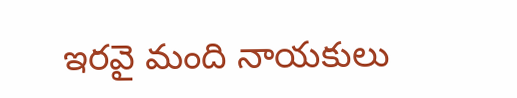ఇరవై మంది నాయకులు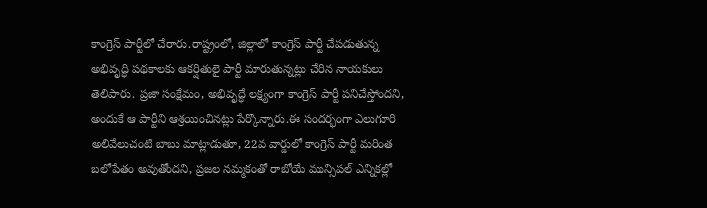కాంగ్రెస్ పార్టీలో చేరారు.రాష్ట్రంలో, జిల్లాలో కాంగ్రెస్ పార్టీ చేపడుతున్న అభివృద్ధి పథకాలకు ఆకర్షితులై పార్టీ మారుతున్నట్లు చేరిన నాయకులు తెలిపారు. ప్రజా సంక్షేమం, అభివృద్ధే లక్ష్యంగా కాంగ్రెస్ పార్టీ పనిచేస్తోందని, అందుకే ఆ పార్టీని ఆశ్రయించినట్లు పేర్కొన్నారు.ఈ సందర్భంగా ఎలుగూరి అలివేలుచంటి బాబు మాట్లాడుతూ, 22వ వార్డులో కాంగ్రెస్ పార్టీ మరింత బలోపేతం అవుతోందని, ప్రజల నమ్మకంతో రాబోయే మున్సిపల్ ఎన్నికల్లో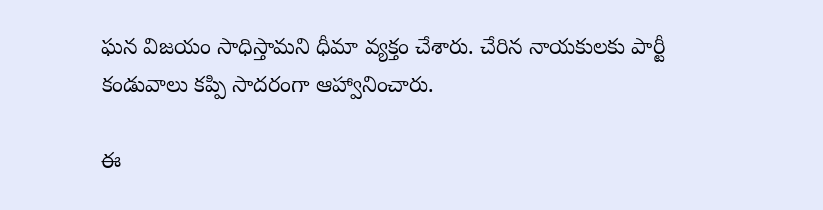ఘన విజయం సాధిస్తామని ధీమా వ్యక్తం చేశారు. చేరిన నాయకులకు పార్టీ కండువాలు కప్పి సాదరంగా ఆహ్వానించారు.

ఈ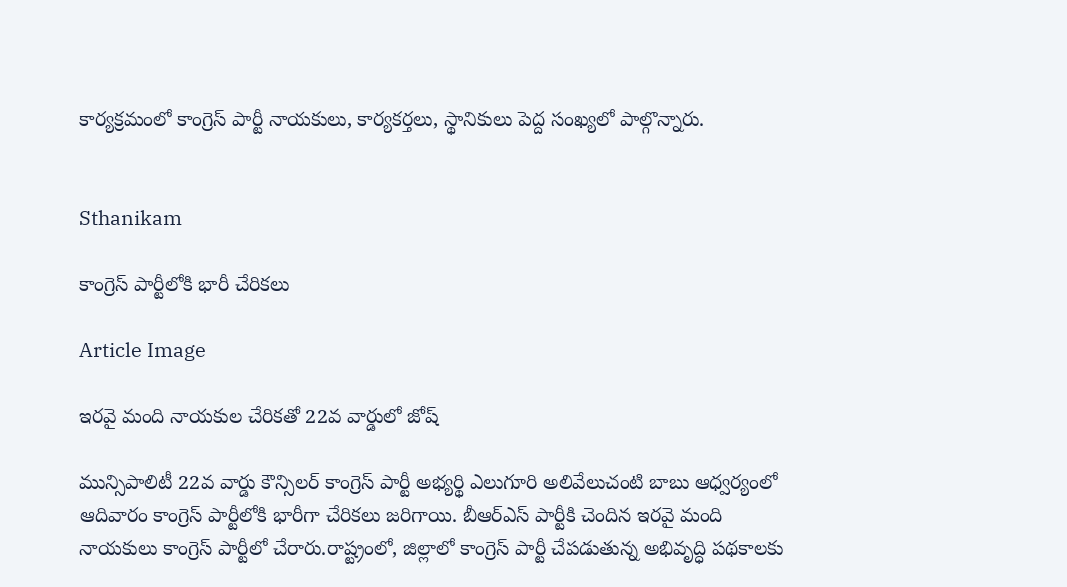కార్యక్రమంలో కాంగ్రెస్ పార్టీ నాయకులు, కార్యకర్తలు, స్థానికులు పెద్ద సంఖ్యలో పాల్గొన్నారు.


Sthanikam

కాంగ్రెస్ పార్టీలోకి భారీ చేరికలు

Article Image

ఇరవై మంది నాయకుల చేరికతో 22వ వార్డులో జోష్

మున్సిపాలిటీ 22వ వార్డు కౌన్సిలర్ కాంగ్రెస్ పార్టీ అభ్యర్థి ఎలుగూరి అలివేలుచంటి బాబు ఆధ్వర్యంలో ఆదివారం కాంగ్రెస్ పార్టీలోకి భారీగా చేరికలు జరిగాయి. బీఆర్ఎస్ పార్టీకి చెందిన ఇరవై మంది నాయకులు కాంగ్రెస్ పార్టీలో చేరారు.రాష్ట్రంలో, జిల్లాలో కాంగ్రెస్ పార్టీ చేపడుతున్న అభివృద్ధి పథకాలకు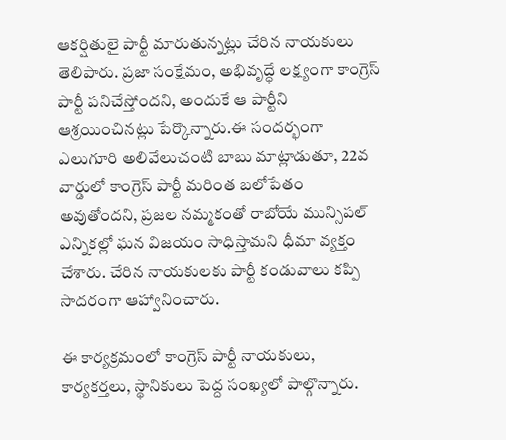ఆకర్షితులై పార్టీ మారుతున్నట్లు చేరిన నాయకులు తెలిపారు. ప్రజా సంక్షేమం, అభివృద్ధే లక్ష్యంగా కాంగ్రెస్ పార్టీ పనిచేస్తోందని, అందుకే ఆ పార్టీని ఆశ్రయించినట్లు పేర్కొన్నారు.ఈ సందర్భంగా ఎలుగూరి అలివేలుచంటి బాబు మాట్లాడుతూ, 22వ వార్డులో కాంగ్రెస్ పార్టీ మరింత బలోపేతం అవుతోందని, ప్రజల నమ్మకంతో రాబోయే మున్సిపల్ ఎన్నికల్లో ఘన విజయం సాధిస్తామని ధీమా వ్యక్తం చేశారు. చేరిన నాయకులకు పార్టీ కండువాలు కప్పి సాదరంగా ఆహ్వానించారు.

ఈ కార్యక్రమంలో కాంగ్రెస్ పార్టీ నాయకులు, కార్యకర్తలు, స్థానికులు పెద్ద సంఖ్యలో పాల్గొన్నారు.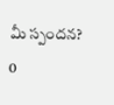మీ స్పందన? 0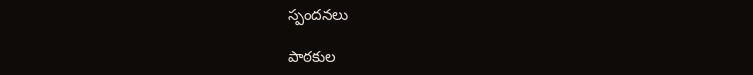స్పందనలు

పాఠకుల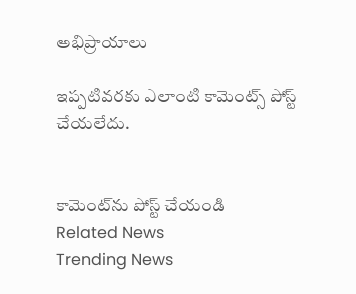అభిప్రాయాలు

ఇప్పటివరకు ఎలాంటి కామెంట్స్ పోస్ట్ చేయలేదు.


కామెంట్‌ను పోస్ట్ చేయండి
Related News
Trending News